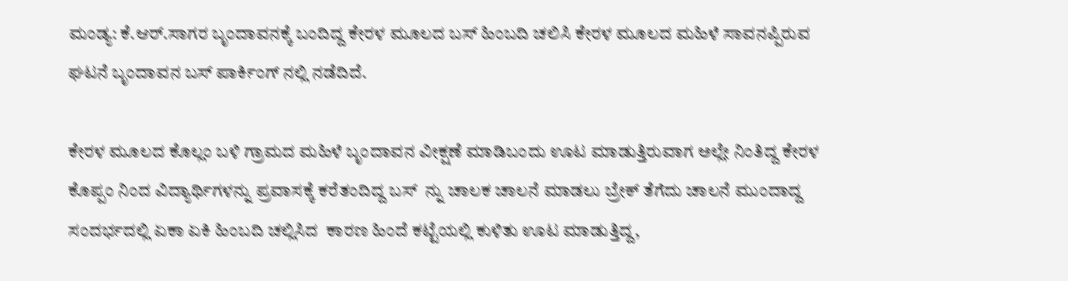ಮಂಡ್ಯ: ಕೆ.ಆರ್.ಸಾಗರ ಬೃಂದಾವನಕ್ಕೆ ಬಂದಿದ್ದ ಕೇರಳ ಮೂಲದ ಬಸ್ ಹಿಂಬದಿ ಚಲಿಸಿ ಕೇರಳ ಮೂಲದ ಮಹಿಳೆ ಸಾವನಪ್ಪಿರುವ ಘಟನೆ ಬೃಂದಾವನ ಬಸ್ ಪಾರ್ಕಿಂಗ್ ನಲ್ಲಿ ನಡೆದಿದೆ.

ಕೇರಳ ಮೂಲದ ಕೊಲ್ಲಂ ಬಳಿ ಗ್ರಾಮದ ಮಹಿಳೆ ಬೃಂದಾವನ ವೀಕ್ಷಣೆ ಮಾಡಿಬಂದು ಊಟ ಮಾಡುತ್ತಿರುವಾಗ ಅಲ್ಲೇ ನಿಂತಿದ್ದ ಕೇರಳ ಕೊಪ್ಪಂ ನಿಂದ ವಿದ್ಯಾರ್ಥಿಗಳನ್ನು ಪ್ರವಾಸಕ್ಕೆ ಕರೆತಂದಿದ್ದ ಬಸ್  ನ್ನು ಚಾಲಕ ಚಾಲನೆ ಮಾಡಲು ಬ್ರೇಕ್ ತೆಗೆದು ಚಾಲನೆ ಮುಂದಾದ್ದ ಸಂದರ್ಭದಲ್ಲಿ ಏಕಾ ಏಕಿ ಹಿಂಬದಿ ಚಲ್ಲಿಸಿದ  ಕಾರಣ ಹಿಂದೆ ಕಟ್ಟೆಯಲ್ಲಿ ಕುಳಿತು ಊಟ ಮಾಡುತ್ತಿದ್ದ,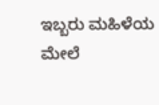ಇಬ್ಬರು ಮಹಿಳೆಯ ಮೇಲೆ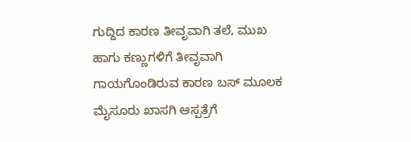ಗುದ್ದಿದ ಕಾರಣ ತೀವೃವಾಗಿ ತಲೆ, ಮುಖ ಹಾಗು ಕಣ್ಣುಗಳಿಗೆ ತೀವೃವಾಗಿ ಗಾಯಗೊಂಡಿರುವ ಕಾರಣ ಬಸ್ ಮೂಲಕ ಮೈಸೂರು ಖಾಸಗಿ ಆಸ್ಪತ್ರೆಗೆ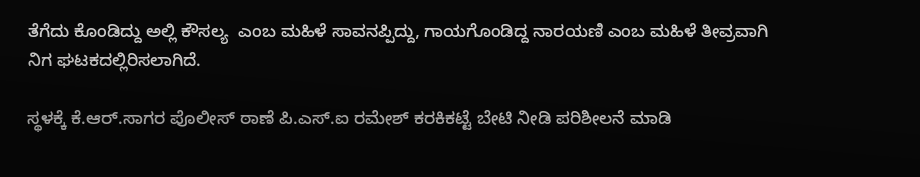ತೆಗೆದು ಕೊಂಡಿದ್ದು ಅಲ್ಲಿ ಕೌಸಲ್ಯ  ಎಂಬ ಮಹಿಳೆ ಸಾವನಪ್ಪಿದ್ದು, ಗಾಯಗೊಂಡಿದ್ದ ನಾರಯಣಿ ಎಂಬ ಮಹಿಳೆ ತೀವ್ರವಾಗಿ ನಿಗ ಘಟಕದಲ್ಲಿರಿಸಲಾಗಿದೆ.

ಸ್ಥಳಕ್ಕೆ ಕೆ.ಆರ್.ಸಾಗರ ಪೊಲೀಸ್ ಠಾಣೆ ಪಿ.ಎಸ್.ಐ ರಮೇಶ್ ಕರಕಿಕಟ್ಟೆ ಬೇಟಿ ನೀಡಿ ಪರಿಶೀಲನೆ ಮಾಡಿ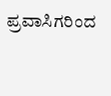ಪ್ರವಾಸಿಗರಿಂದ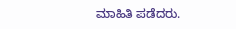ಮಾಹಿತಿ ಪಡೆದರು.